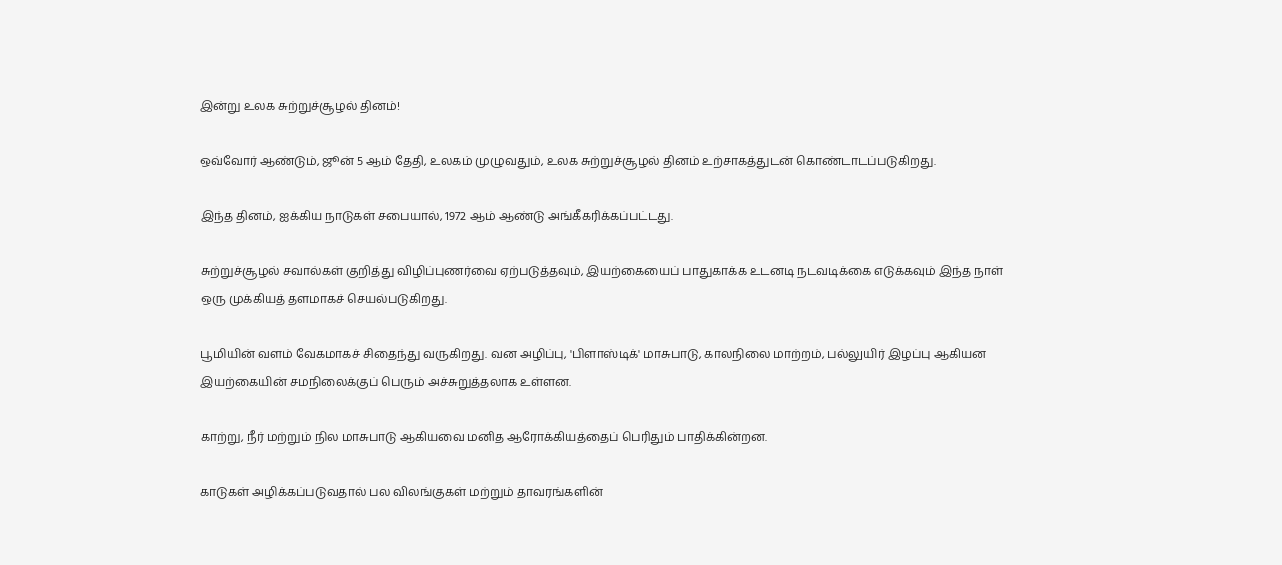இன்று உலக சுற்றுச்சூழல் தினம்!

ஒவ்வோர் ஆண்டும், ஜூன் 5 ஆம் தேதி, உலகம் முழுவதும், உலக சுற்றுச்சூழல் தினம் உற்சாகத்துடன் கொண்டாடப்படுகிறது.

இந்த தினம், ஐக்கிய நாடுகள் சபையால், 1972 ஆம் ஆண்டு அங்கீகரிக்கப்பட்டது.

சுற்றுச்சூழல் சவால்கள் குறித்து விழிப்புணர்வை ஏற்படுத்தவும், இயற்கையைப் பாதுகாக்க உடனடி நடவடிக்கை எடுக்கவும் இந்த நாள் ஒரு முக்கியத் தளமாகச் செயல்படுகிறது.

பூமியின் வளம் வேகமாகச் சிதைந்து வருகிறது. வன அழிப்பு, 'பிளாஸ்டிக்' மாசுபாடு, காலநிலை மாற்றம், பல்லுயிர் இழப்பு ஆகியன இயற்கையின் சமநிலைக்குப் பெரும் அச்சுறுத்தலாக உள்ளன.

காற்று, நீர் மற்றும் நில மாசுபாடு ஆகியவை மனித ஆரோக்கியத்தைப் பெரிதும் பாதிக்கின்றன.

காடுகள் அழிக்கப்படுவதால் பல விலங்குகள் மற்றும் தாவரங்களின்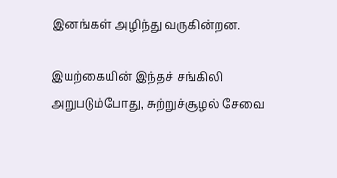இனங்கள் அழிந்து வருகின்றன.

இயற்கையின் இந்தச் சங்கிலி அறுபடும்போது, சுற்றுச்சூழல் சேவை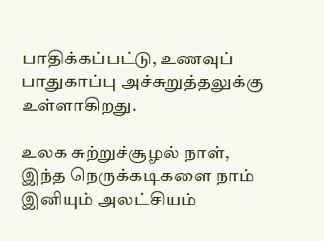பாதிக்கப்பட்டு, உணவுப் பாதுகாப்பு அச்சுறுத்தலுக்கு உள்ளாகிறது.

உலக சுற்றுச்சூழல் நாள், இந்த நெருக்கடிகளை நாம் இனியும் அலட்சியம்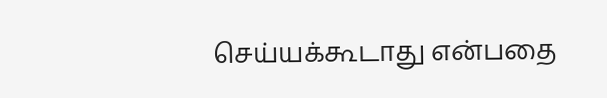செய்யக்கூடாது என்பதை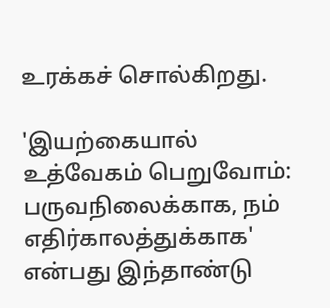உரக்கச் சொல்கிறது.

'இயற்கையால் உத்வேகம் பெறுவோம்: பருவநிலைக்காக, நம் எதிர்காலத்துக்காக' என்பது இந்தாண்டு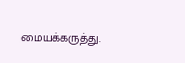மையக்கருத்து.